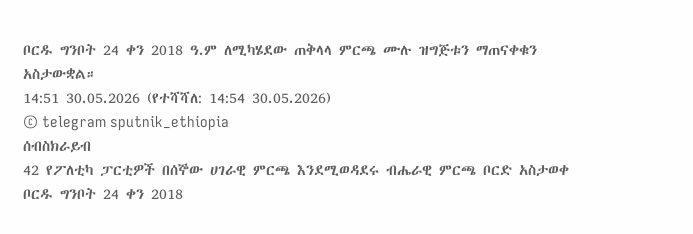ቦርዱ ግንቦት 24 ቀን 2018 ዓ.ም ለሚካሄደው ጠቅላላ ምርጫ ሙሉ ዝግጅቱን ማጠናቀቁን አስታውቋል።
14:51 30.05.2026 (የተሻሻለ: 14:54 30.05.2026)
© telegram sputnik_ethiopia
ሰብስክራይብ
42 የፖለቲካ ፓርቲዎች በሰኞው ሀገራዊ ምርጫ እንደሚወዳደሩ ብሔራዊ ምርጫ ቦርድ አስታወቀ
ቦርዱ ግንቦት 24 ቀን 2018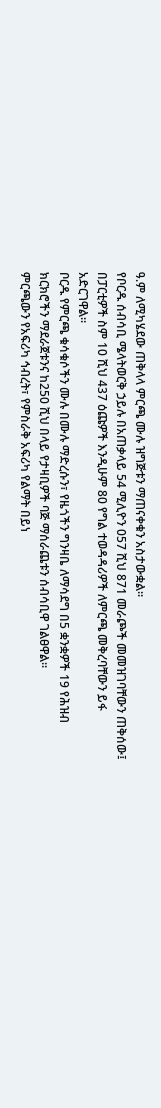ዓ.ም ለሚካሄደው ጠቅላላ ምርጫ ሙሉ ዝግጅቱን ማጠናቀቁን አስታውቋል።
የቦርዱ ሰብሳቢ ሜላትወርቅ ኃይሉ በአጠቃላይ 54 ሚሊዮን 057 ሺህ 871 መራጮች መመዝገባቸውን ጠቅሰው፤ በፓርቲዎች ስም 10 ሺህ 437 ዕጩዎች እንዲሁም 80 የግል ተወዳዳሪዎች ለምርጫ መቅረባቸውን ይፋ አድርገዋል።
ቦርዱ የምርጫ ቁሳቁሶችን ሙሉ በሙሉ ማድረሱን፣ የዜጎችን ግንዛቤ ለማሳደግ በ5 ቋንቋዎች 19 የሕዝብ ክርክሮችን ማደራጀቱንና ከ250 ሺህ በላይ የታዛቢዎች ባጅ ማሰራጨቱን ሰብሳቢዋ ገልፀዋል።
ምርጫውን የአፍሪካ ኅብረት፣ የምስራቅ አፍሪካ የልማት በይነ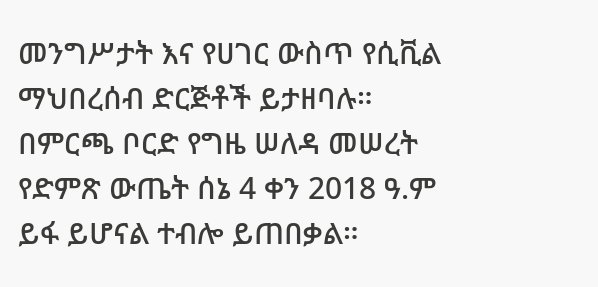መንግሥታት እና የሀገር ውስጥ የሲቪል ማህበረሰብ ድርጅቶች ይታዘባሉ።
በምርጫ ቦርድ የግዜ ሠለዳ መሠረት የድምጽ ውጤት ሰኔ 4 ቀን 2018 ዓ.ም ይፋ ይሆናል ተብሎ ይጠበቃል።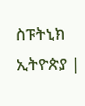ስፑትኒክ ኢትዮጵያ |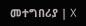መተግበሪያ | X